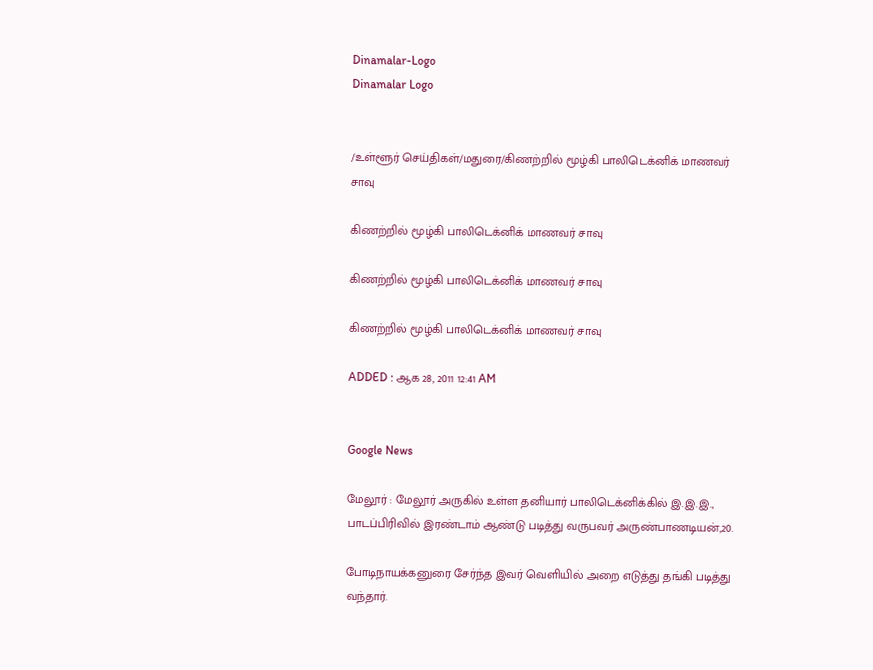Dinamalar-Logo
Dinamalar Logo


/உள்ளூர் செய்திகள்/மதுரை/கிணற்றில் மூழ்கி பாலிடெக்னிக் மாணவர் சாவு

கிணற்றில் மூழ்கி பாலிடெக்னிக் மாணவர் சாவு

கிணற்றில் மூழ்கி பாலிடெக்னிக் மாணவர் சாவு

கிணற்றில் மூழ்கி பாலிடெக்னிக் மாணவர் சாவு

ADDED : ஆக 28, 2011 12:41 AM


Google News

மேலூர் : மேலூர் அருகில் உள்ள தனியார் பாலிடெக்னிக்கில் இ.இ.இ., பாடப்பிரிவில் இரண்டாம் ஆண்டு படித்து வருபவர் அருண்பாணடியன்,20.

போடிநாயக்கனுரை சேர்ந்த இவர் வெளியில் அறை எடுத்து தங்கி படித்து வந்தார்.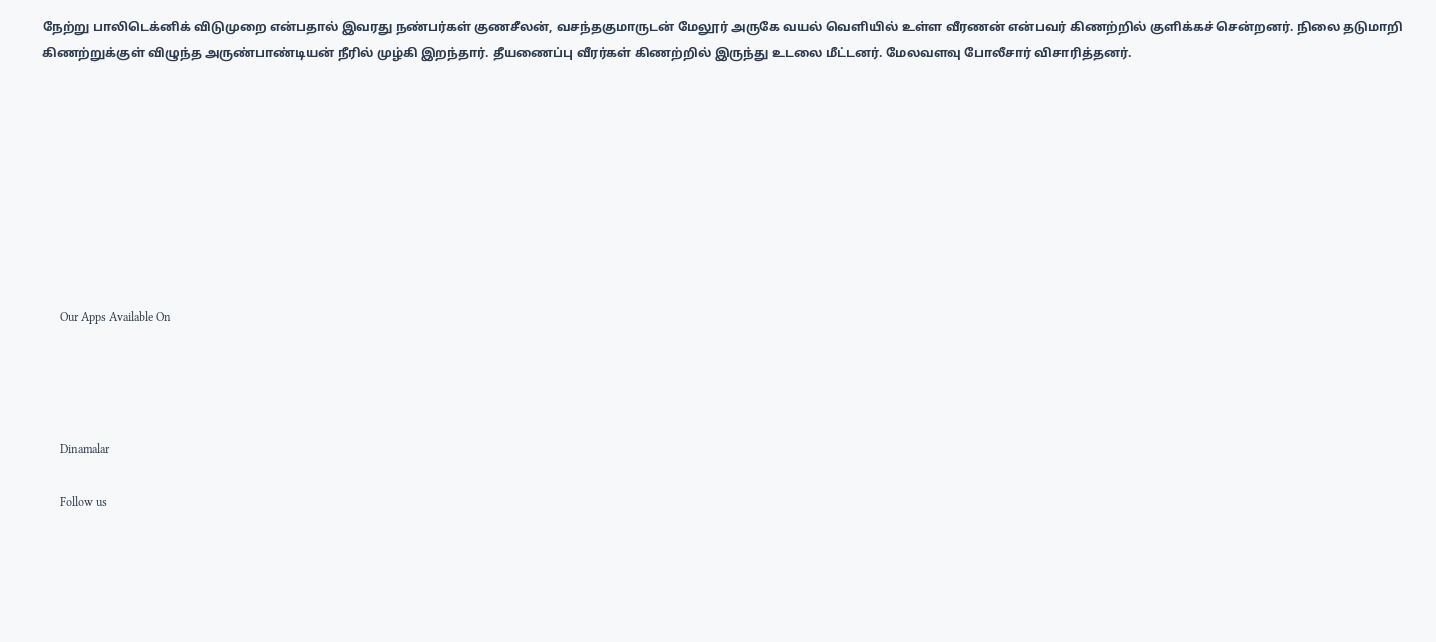நேற்று பாலிடெக்னிக் விடுமுறை என்பதால் இவரது நண்பர்கள் குணசீலன், வசந்தகுமாருடன் மேலூர் அருகே வயல் வெளியில் உள்ள வீரணன் என்பவர் கிணற்றில் குளிக்கச் சென்றனர். நிலை தடுமாறி கிணற்றுக்குள் விழுந்த அருண்பாண்டியன் நீரில் முழ்கி இறந்தார். தீயணைப்பு வீரர்கள் கிணற்றில் இருந்து உடலை மீட்டனர். மேலவளவு போலீசார் விசாரித்தனர்.









      Our Apps Available On




      Dinamalar

      Follow us